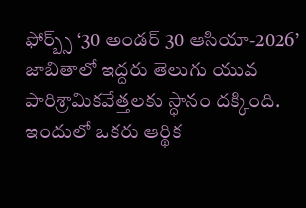ఫోర్బ్స్ ‘30 అండర్ 30 ఆసియా-2026’ జాబితాలో ఇద్దరు తెలుగు యువ పారిశ్రామికవేత్తలకు స్ధానం దక్కింది. ఇందులో ఒకరు ఆర్థిక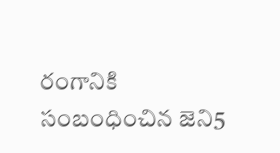రంగానికి సంబంధించిన జెని5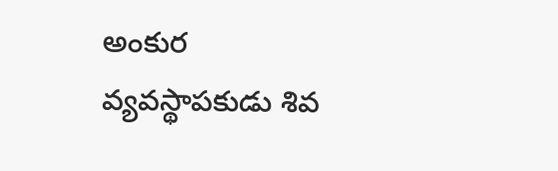అంకుర వ్యవస్థాపకుడు శివ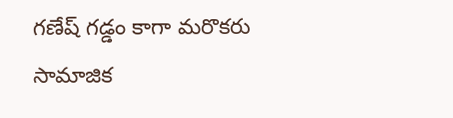గణేష్ గడ్డం కాగా మరొకరు సామాజిక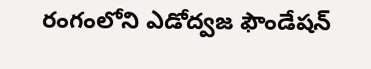రంగంలోని ఎడోద్వజ ఫౌండేషన్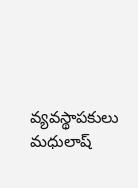వ్యవస్థాపకులు మధులాష్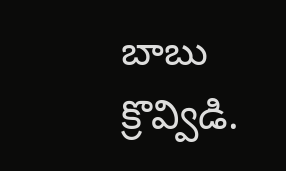బాబు క్రొవ్విడి.